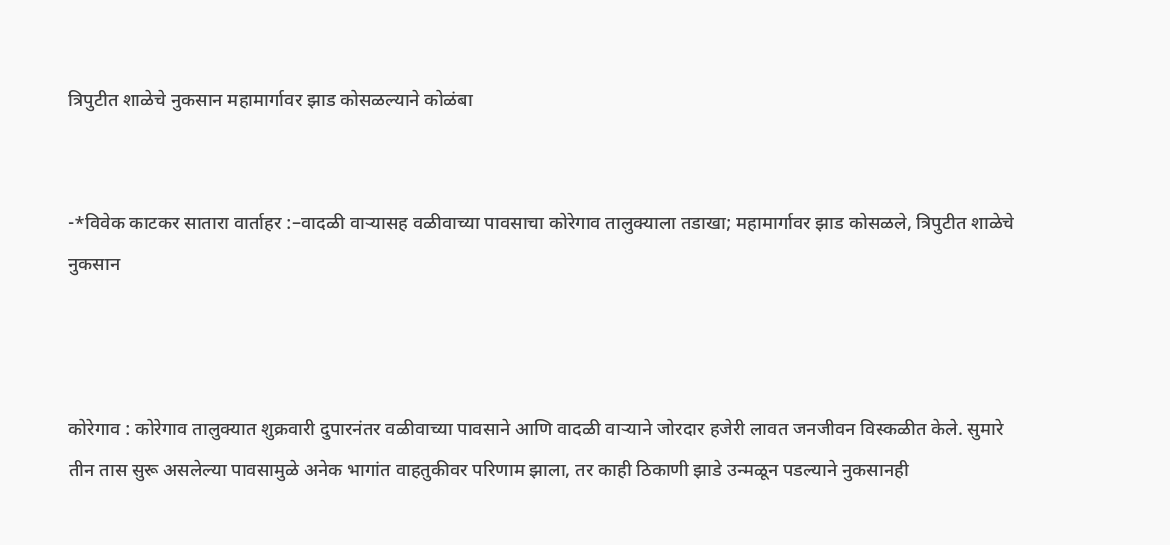त्रिपुटीत शाळेचे नुकसान महामार्गावर झाड कोसळल्याने कोळंबा


-*विवेक काटकर सातारा वार्ताहर :–वादळी वाऱ्यासह वळीवाच्या पावसाचा कोरेगाव तालुक्याला तडाखा; महामार्गावर झाड कोसळले, त्रिपुटीत शाळेचे नुकसान



कोरेगाव : कोरेगाव तालुक्यात शुक्रवारी दुपारनंतर वळीवाच्या पावसाने आणि वादळी वाऱ्याने जोरदार हजेरी लावत जनजीवन विस्कळीत केले. सुमारे तीन तास सुरू असलेल्या पावसामुळे अनेक भागांत वाहतुकीवर परिणाम झाला, तर काही ठिकाणी झाडे उन्मळून पडल्याने नुकसानही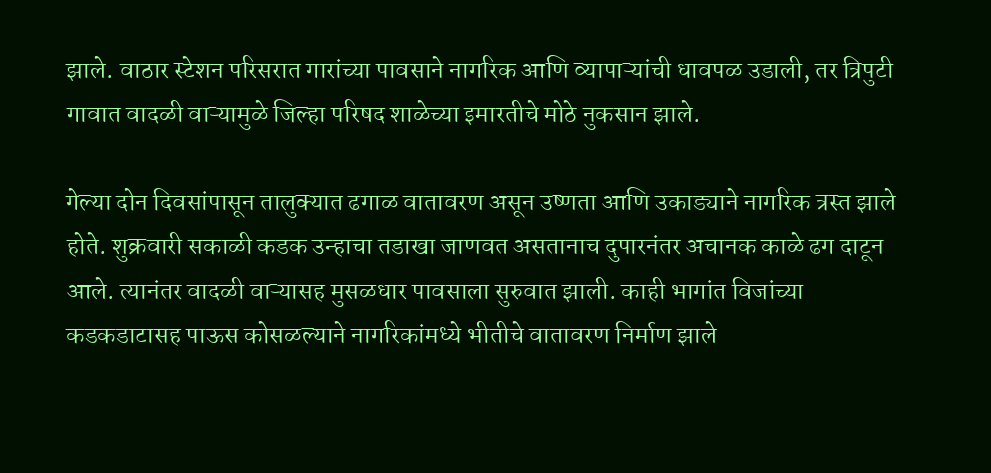झाले. वाठार स्टेशन परिसरात गारांच्या पावसाने नागरिक आणि व्यापाऱ्यांची धावपळ उडाली, तर त्रिपुटी गावात वादळी वाऱ्यामुळे जिल्हा परिषद शाळेच्या इमारतीचे मोठे नुकसान झाले.

गेल्या दोन दिवसांपासून तालुक्यात ढगाळ वातावरण असून उष्णता आणि उकाड्याने नागरिक त्रस्त झाले होते. शुक्रवारी सकाळी कडक उन्हाचा तडाखा जाणवत असतानाच दुपारनंतर अचानक काळे ढग दाटून आले. त्यानंतर वादळी वाऱ्यासह मुसळधार पावसाला सुरुवात झाली. काही भागांत विजांच्या कडकडाटासह पाऊस कोसळल्याने नागरिकांमध्ये भीतीचे वातावरण निर्माण झाले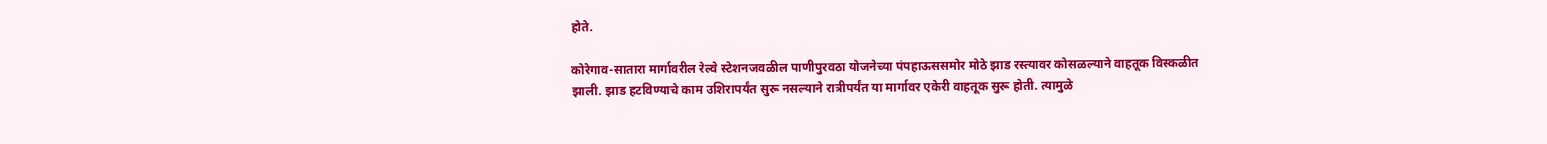होते.

कोरेगाव-सातारा मार्गावरील रेल्वे स्टेशनजवळील पाणीपुरवठा योजनेच्या पंपहाऊससमोर मोठे झाड रस्त्यावर कोसळल्याने वाहतूक विस्कळीत झाली. झाड हटविण्याचे काम उशिरापर्यंत सुरू नसल्याने रात्रीपर्यंत या मार्गावर एकेरी वाहतूक सुरू होती. त्यामुळे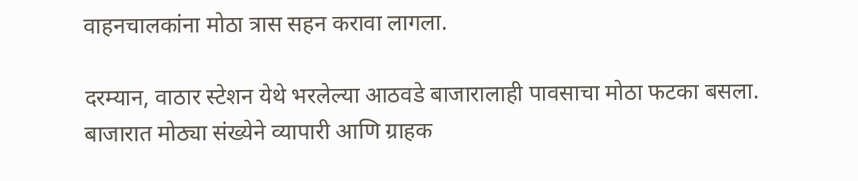वाहनचालकांना मोठा त्रास सहन करावा लागला.

दरम्यान, वाठार स्टेशन येथे भरलेल्या आठवडे बाजारालाही पावसाचा मोठा फटका बसला. बाजारात मोठ्या संख्येने व्यापारी आणि ग्राहक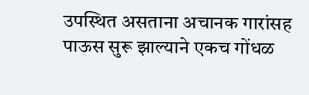उपस्थित असताना अचानक गारांसह पाऊस सुरू झाल्याने एकच गोंधळ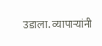उडाला. व्यापाऱ्यांनी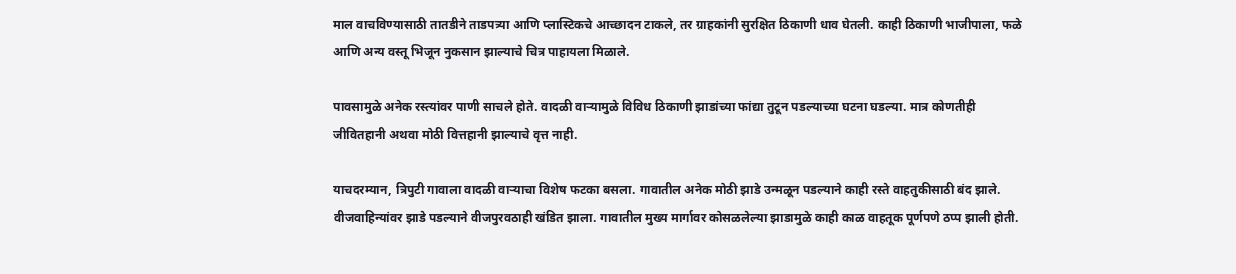माल वाचविण्यासाठी तातडीने ताडपत्र्या आणि प्लास्टिकचे आच्छादन टाकले, तर ग्राहकांनी सुरक्षित ठिकाणी धाव घेतली. काही ठिकाणी भाजीपाला, फळे आणि अन्य वस्तू भिजून नुकसान झाल्याचे चित्र पाहायला मिळाले.

पावसामुळे अनेक रस्त्यांवर पाणी साचले होते. वादळी वाऱ्यामुळे विविध ठिकाणी झाडांच्या फांद्या तुटून पडल्याच्या घटना घडल्या. मात्र कोणतीही जीवितहानी अथवा मोठी वित्तहानी झाल्याचे वृत्त नाही.

याचदरम्यान, त्रिपुटी गावाला वादळी वाऱ्याचा विशेष फटका बसला. गावातील अनेक मोठी झाडे उन्मळून पडल्याने काही रस्ते वाहतुकीसाठी बंद झाले. वीजवाहिन्यांवर झाडे पडल्याने वीजपुरवठाही खंडित झाला. गावातील मुख्य मार्गावर कोसळलेल्या झाडामुळे काही काळ वाहतूक पूर्णपणे ठप्प झाली होती.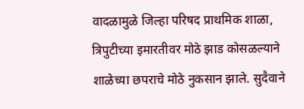वादळामुळे जिल्हा परिषद प्राथमिक शाळा, त्रिपुटीच्या इमारतीवर मोठे झाड कोसळल्याने शाळेच्या छपराचे मोठे नुकसान झाले. सुदैवाने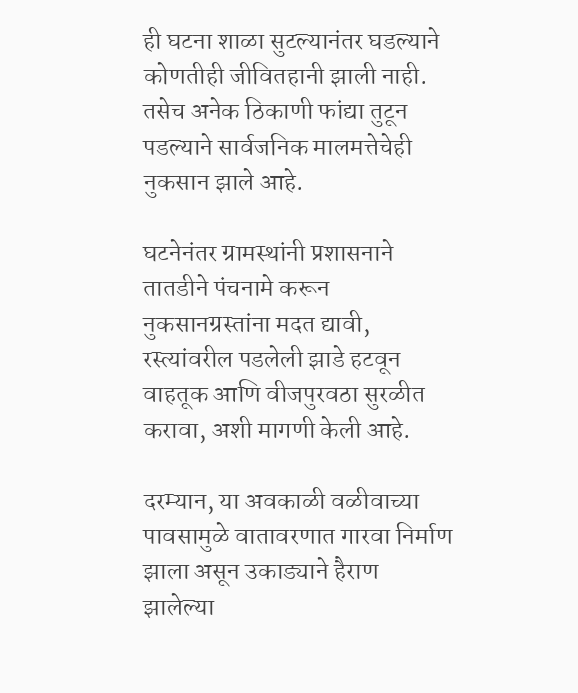ही घटना शाळा सुटल्यानंतर घडल्याने कोणतीही जीवितहानी झाली नाही. तसेच अनेक ठिकाणी फांद्या तुटून पडल्याने सार्वजनिक मालमत्तेचेही नुकसान झाले आहे.

घटनेनंतर ग्रामस्थांनी प्रशासनाने तातडीने पंचनामे करून नुकसानग्रस्तांना मदत द्यावी, रस्त्यांवरील पडलेली झाडे हटवून वाहतूक आणि वीजपुरवठा सुरळीत करावा, अशी मागणी केली आहे.

दरम्यान, या अवकाळी वळीवाच्या पावसामुळे वातावरणात गारवा निर्माण झाला असून उकाड्याने हैराण झालेल्या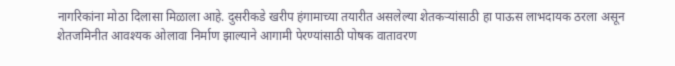नागरिकांना मोठा दिलासा मिळाला आहे. दुसरीकडे खरीप हंगामाच्या तयारीत असलेल्या शेतकऱ्यांसाठी हा पाऊस लाभदायक ठरला असून शेतजमिनीत आवश्यक ओलावा निर्माण झाल्याने आगामी पेरण्यांसाठी पोषक वातावरण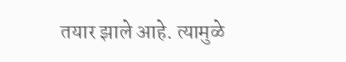तयार झाले आहे. त्यामुळे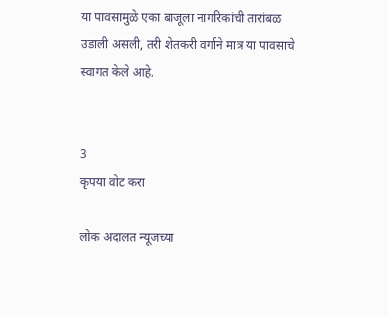या पावसामुळे एका बाजूला नागरिकांची तारांबळ उडाली असली, तरी शेतकरी वर्गाने मात्र या पावसाचे स्वागत केले आहे.


3
कृपया वोट करा

लोक अदालत न्यूजच्या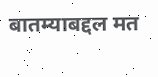बातम्याबद्दल मत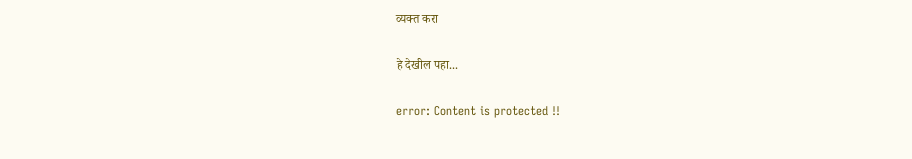व्यक्त करा

हे देखील पहा...

error: Content is protected !!